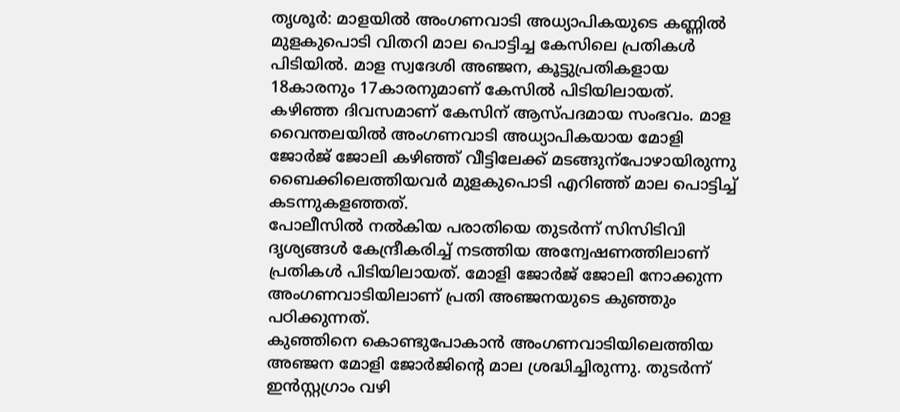തൃശൂർ: മാളയിൽ അംഗണവാടി അധ്യാപികയുടെ കണ്ണിൽ മുളകുപൊടി വിതറി മാല പൊട്ടിച്ച കേസിലെ പ്രതികൾ പിടിയിൽ. മാള സ്വദേശി അഞ്ജന, കൂട്ടുപ്രതികളായ 18കാരനും 17കാരനുമാണ് കേസിൽ പിടിയിലായത്.
കഴിഞ്ഞ ദിവസമാണ് കേസിന് ആസ്പദമായ സംഭവം. മാള വൈന്തലയിൽ അംഗണവാടി അധ്യാപികയായ മോളി ജോർജ് ജോലി കഴിഞ്ഞ് വീട്ടിലേക്ക് മടങ്ങുന്പോഴായിരുന്നു ബൈക്കിലെത്തിയവർ മുളകുപൊടി എറിഞ്ഞ് മാല പൊട്ടിച്ച് കടന്നുകളഞ്ഞത്.
പോലീസിൽ നൽകിയ പരാതിയെ തുടർന്ന് സിസിടിവി ദൃശ്യങ്ങൾ കേന്ദ്രീകരിച്ച് നടത്തിയ അന്വേഷണത്തിലാണ് പ്രതികൾ പിടിയിലായത്. മോളി ജോർജ് ജോലി നോക്കുന്ന അംഗണവാടിയിലാണ് പ്രതി അഞ്ജനയുടെ കുഞ്ഞും പഠിക്കുന്നത്.
കുഞ്ഞിനെ കൊണ്ടുപോകാൻ അംഗണവാടിയിലെത്തിയ അഞ്ജന മോളി ജോർജിന്റെ മാല ശ്രദ്ധിച്ചിരുന്നു. തുടർന്ന് ഇൻസ്റ്റഗ്രാം വഴി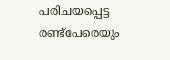പരിചയപ്പെട്ട രണ്ട്പേരെയും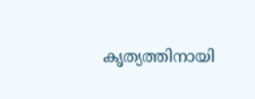കൃത്യത്തിനായി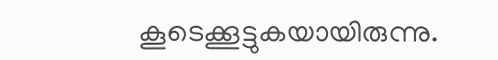കൂടെക്കൂട്ടുകയായിരുന്നു.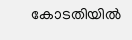കോടതിയിൽ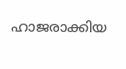ഹാജരാക്കിയ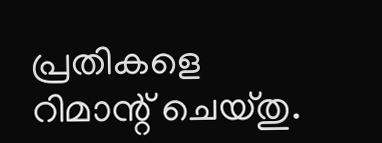പ്രതികളെ റിമാന്റ് ചെയ്തു.